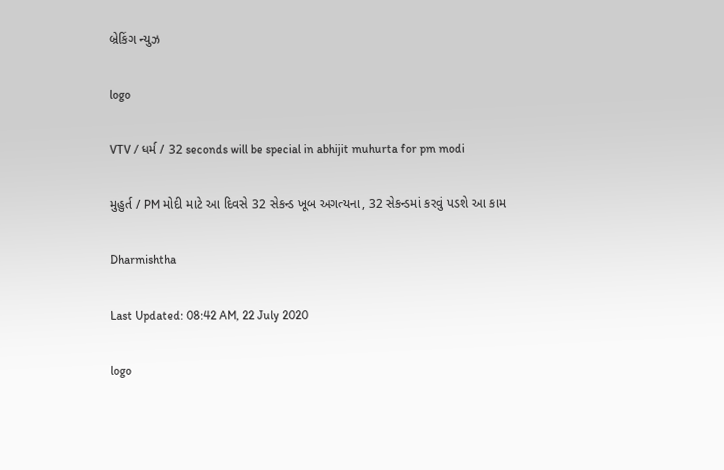બ્રેકિંગ ન્યુઝ

logo

VTV / ધર્મ / 32 seconds will be special in abhijit muhurta for pm modi

મુહુર્ત / PM મોદી માટે આ દિવસે 32 સેકન્ડ ખૂબ અગત્યના, 32 સેકન્ડમાં કરવું પડશે આ કામ

Dharmishtha

Last Updated: 08:42 AM, 22 July 2020

logo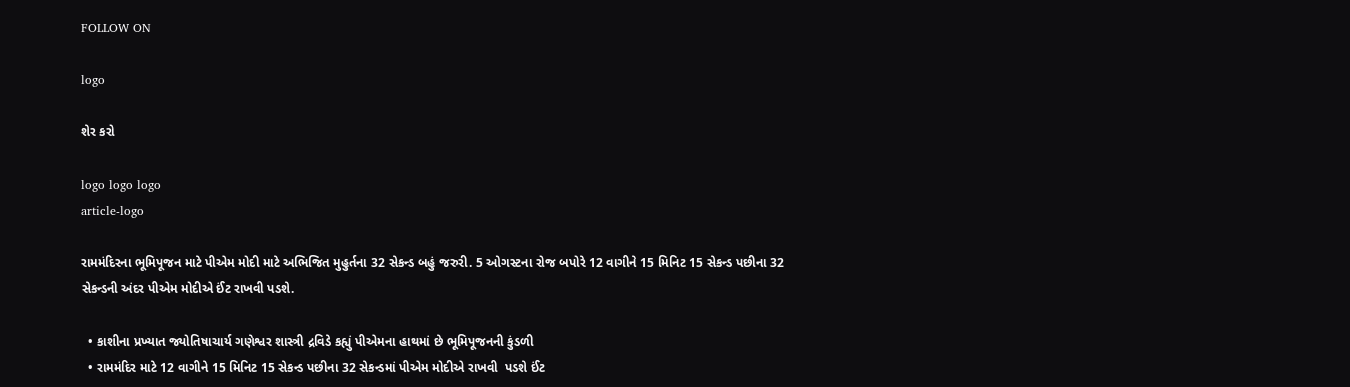FOLLOW ON

logo

શેર કરો

logo logo logo
article-logo

રામમંદિરના ભૂમિપૂજન માટે પીએમ મોદી માટે અભિજિત મુહુર્તના 32 સેકન્ડ બહું જરુરી. 5 ઓગસ્ટના રોજ બપોરે 12 વાગીને 15 મિનિટ 15 સેકન્ડ પછીના 32 સેકન્ડની અંદર પીએમ મોદીએ ઈંટ રાખવી પડશે.

  • કાશીના પ્રખ્યાત જ્યોતિષાચાર્ય ગણેશ્વર શાસ્ત્રી દ્રવિડે કહ્યું પીએમના હાથમાં છે ભૂમિપૂજનની કુંડળી
  • રામમંદિર માટે 12 વાગીને 15 મિનિટ 15 સેકન્ડ પછીના 32 સેકન્ડમાં પીએમ મોદીએ રાખવી  પડશે ઈંટ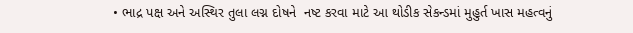• ભાદ્ર પક્ષ અને અસ્થિર તુલા લગ્ન દોષને  નષ્ટ કરવા માટે આ થોડીક સેકન્ડમાં મુહુર્ત ખાસ મહત્વનું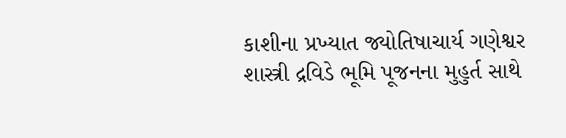કાશીના પ્રખ્યાત જ્યોતિષાચાર્ય ગણેશ્વર શાસ્ત્રી દ્રવિડે ભૂમિ પૂજનના મુહુર્ત સાથે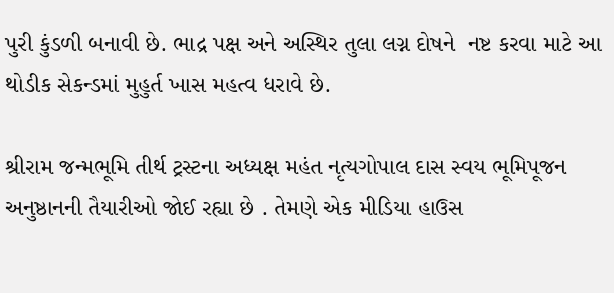પુરી કુંડળી બનાવી છે. ભાદ્ર પક્ષ અને અસ્થિર તુલા લગ્ન દોષને  નષ્ટ કરવા માટે આ થોડીક સેકન્ડમાં મુહુર્ત ખાસ મહત્વ ધરાવે છે.

શ્રીરામ જન્મભૂમિ તીર્થ ટ્રસ્ટના અધ્યક્ષ મહંત નૃત્યગોપાલ દાસ સ્વય ભૂમિપૂજન અનુષ્ઠાનની તૈયારીઓ જોઈ રહ્યા છે . તેમણે એક મીડિયા હાઉસ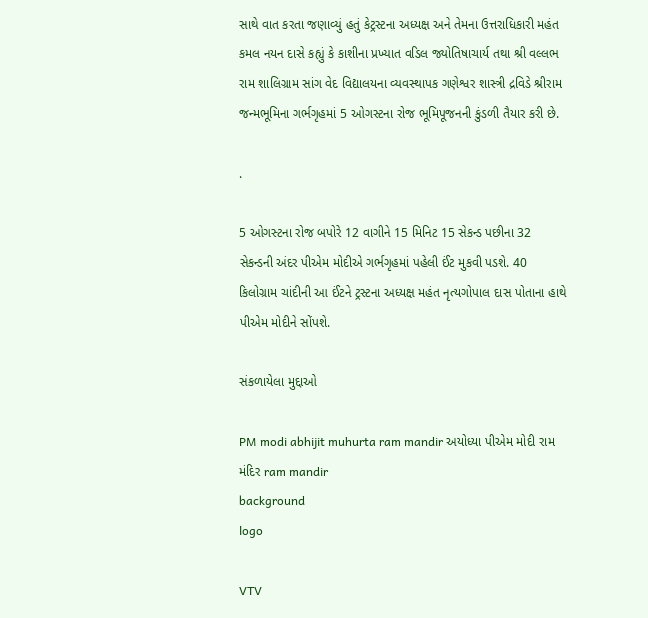સાથે વાત કરતા જણાવ્યું હતું કેટ્રસ્ટના અધ્યક્ષ અને તેમના ઉત્તરાધિકારી મહંત કમલ નયન દાસે કહ્યું કે કાશીના પ્રખ્યાત વડિલ જ્યોતિષાચાર્ય તથા શ્રી વલ્લભ રામ શાલિગ્રામ સાંગ વેદ વિદ્યાલયના વ્યવસ્થાપક ગણેશ્વર શાસ્ત્રી દ્રવિડે શ્રીરામ જન્મભૂમિના ગર્ભગૃહમાં 5 ઓગસ્ટના રોજ ભૂમિપૂજનની કુંડળી તૈયાર કરી છે.

.

5 ઓગસ્ટના રોજ બપોરે 12 વાગીને 15 મિનિટ 15 સેકન્ડ પછીના 32 સેકન્ડની અંદર પીએમ મોદીએ ગર્ભગૃહમાં પહેલી ઈંટ મુકવી પડશે. 40 કિલોગ્રામ ચાંદીની આ ઈંટને ટ્રસ્ટના અધ્યક્ષ મહંત નૃત્યગોપાલ દાસ પોતાના હાથે પીએમ મોદીને સોંપશે.

સંકળાયેલા મુદ્દાઓ

PM modi abhijit muhurta ram mandir અયોધ્યા પીએમ મોદી રામ મંદિર ram mandir
background
logo

VTV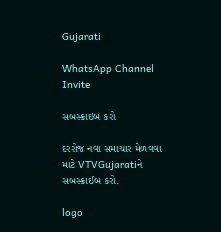Gujarati

WhatsApp Channel Invite

સબસ્ક્રાઇબ કરો

દરરોજ નવા સમાચાર મેળવવા માટે VTVGujaratiને સબસ્ક્રાઈબ કરો.

logo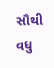સૌથી વધુ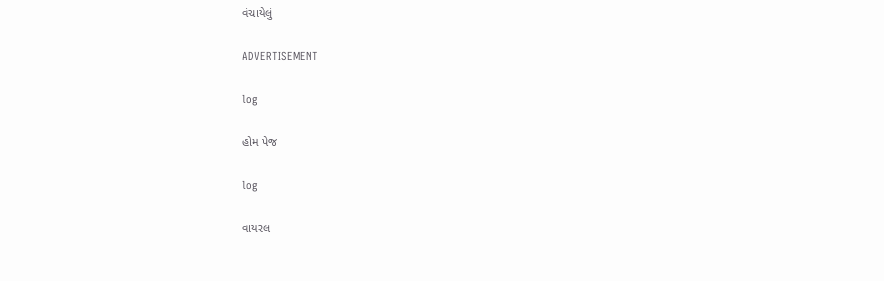વંચાયેલું

ADVERTISEMENT

log

હોમ પેજ

log

વાયરલ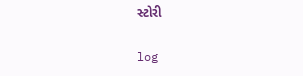સ્ટોરી

log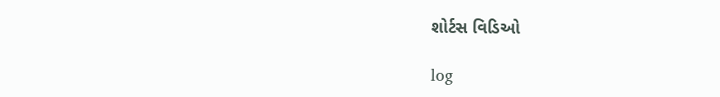શોર્ટસ વિડિઓ

log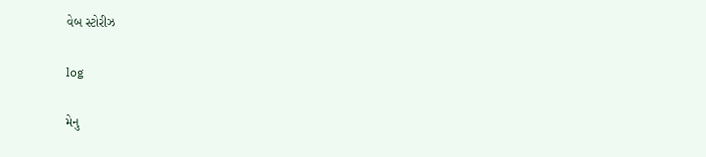વેબ સ્ટોરીઝ

log

મેનુ